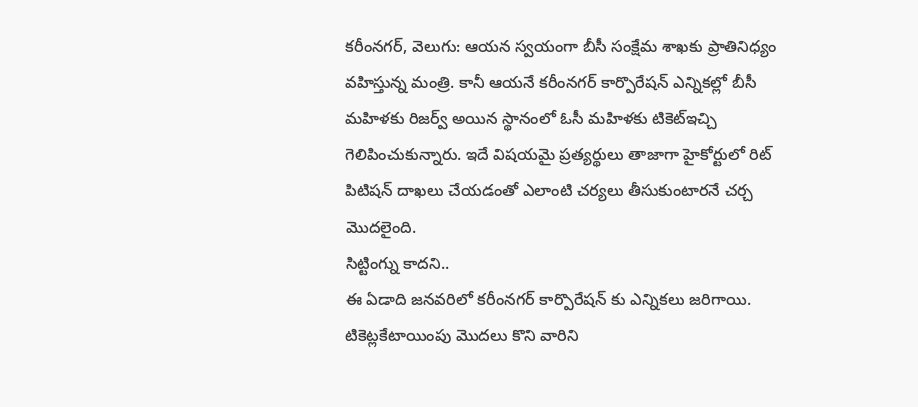కరీంనగర్, వెలుగు: ఆయన స్వయంగా బీసీ సంక్షేమ శాఖకు ప్రాతినిధ్యం వహిస్తున్న మంత్రి. కానీ ఆయనే కరీంనగర్ కార్పొరేషన్ ఎన్నికల్లో బీసీ మహిళకు రిజర్వ్ అయిన స్థానంలో ఓసీ మహిళకు టికెట్ఇచ్చి గెలిపించుకున్నారు. ఇదే విషయమై ప్రత్యర్థులు తాజాగా హైకోర్టులో రిట్ పిటిషన్ దాఖలు చేయడంతో ఎలాంటి చర్యలు తీసుకుంటారనే చర్చ మొదలైంది.
సిట్టింగ్ను కాదని..
ఈ ఏడాది జనవరిలో కరీంనగర్ కార్పొరేషన్ కు ఎన్నికలు జరిగాయి. టికెట్లకేటాయింపు మొదలు కొని వారిని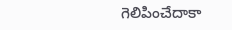గెలిపించేదాకా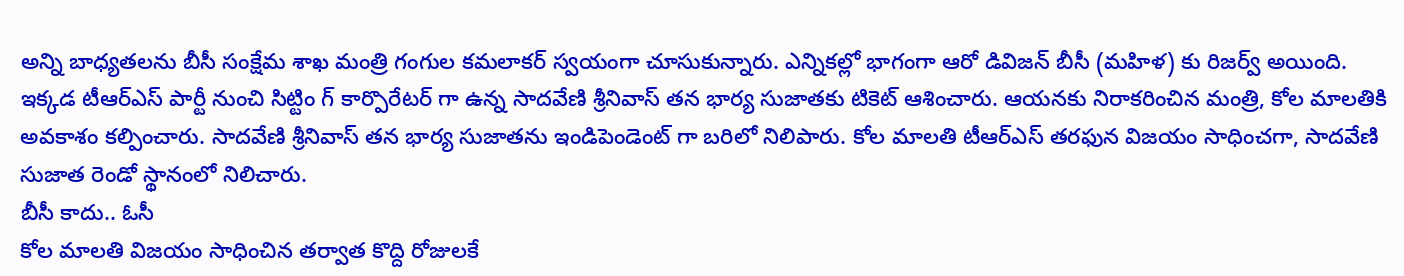అన్ని బాధ్యతలను బీసీ సంక్షేమ శాఖ మంత్రి గంగుల కమలాకర్ స్వయంగా చూసుకున్నారు. ఎన్నికల్లో భాగంగా ఆరో డివిజన్ బీసీ (మహిళ) కు రిజర్వ్ అయింది. ఇక్కడ టీఆర్ఎస్ పార్టీ నుంచి సిట్టిం గ్ కార్పొరేటర్ గా ఉన్న సాదవేణి శ్రీనివాస్ తన భార్య సుజాతకు టికెట్ ఆశించారు. ఆయనకు నిరాకరించిన మంత్రి, కోల మాలతికి అవకాశం కల్పించారు. సాదవేణి శ్రీనివాస్ తన భార్య సుజాతను ఇండిపెండెంట్ గా బరిలో నిలిపారు. కోల మాలతి టీఆర్ఎస్ తరఫున విజయం సాధించగా, సాదవేణి సుజాత రెండో స్థానంలో నిలిచారు.
బీసీ కాదు.. ఓసీ
కోల మాలతి విజయం సాధించిన తర్వాత కొద్ది రోజులకే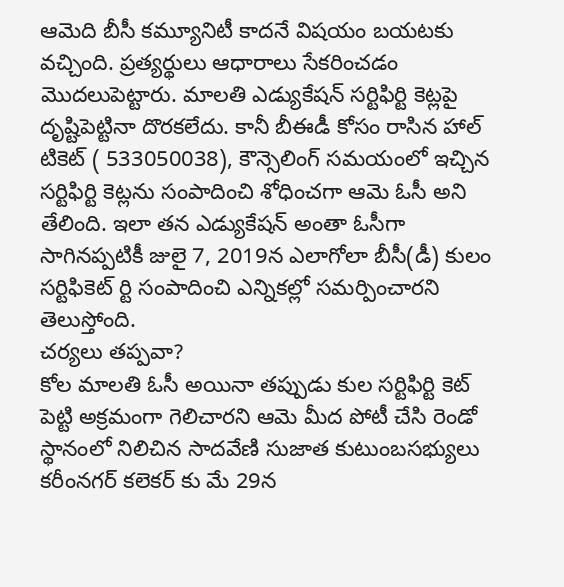ఆమెది బీసీ కమ్యూనిటీ కాదనే విషయం బయటకు వచ్చింది. ప్రత్యర్థులు ఆధారాలు సేకరించడం మొదలుపెట్టారు. మాలతి ఎడ్యుకేషన్ సర్టిఫిర్టి కెట్లపై దృష్టిపెట్టినా దొరకలేదు. కానీ బీఈడీ కోసం రాసిన హాల్ టికెట్ ( 533050038), కౌన్సెలింగ్ సమయంలో ఇచ్చిన సర్టిఫిర్టి కెట్లను సంపాదించి శోధించగా ఆమె ఓసీ అని తేలింది. ఇలా తన ఎడ్యుకేషన్ అంతా ఓసీగా సాగినప్పటికీ జులై 7, 2019న ఎలాగోలా బీసీ(డీ) కులం సర్టిఫికెట్ ర్టి సంపాదించి ఎన్నికల్లో సమర్పించారని తెలుస్తోంది.
చర్యలు తప్పవా?
కోల మాలతి ఓసీ అయినా తప్పుడు కుల సర్టిఫిర్టి కెట్ పెట్టి అక్రమంగా గెలిచారని ఆమె మీద పోటీ చేసి రెండో స్థానంలో నిలిచిన సాదవేణి సుజాత కుటుంబసభ్యులు కరీంనగర్ కలెకర్ కు మే 29న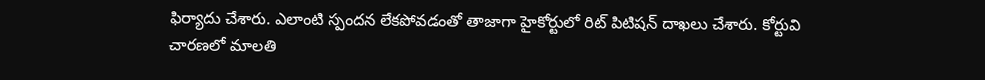ఫిర్యాదు చేశారు. ఎలాంటి స్పందన లేకపోవడంతో తాజాగా హైకోర్టులో రిట్ పిటిషన్ దాఖలు చేశారు. కోర్టువి చారణలో మాలతి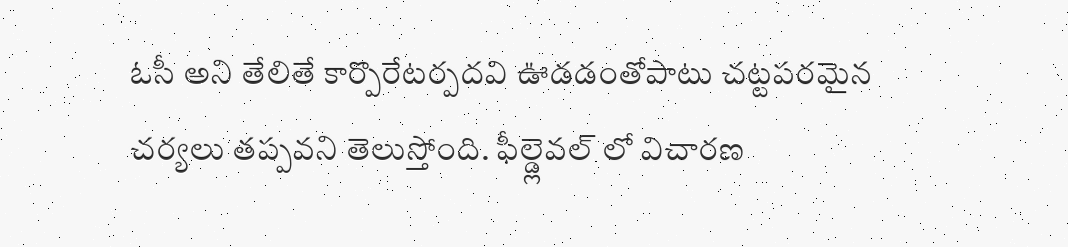ఓసీ అని తేలితే కార్పొరేటర్పదవి ఊడడంతోపాటు చట్టపరమైన చర్యలు తప్పవని తెలుస్తోంది. ఫీల్డ్లెవల్ లో విచారణ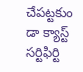చేపట్టకుం డా క్యాస్ట్ సర్టిఫిర్టి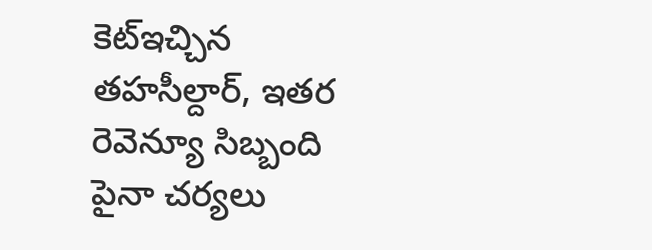కెట్ఇచ్చిన తహసీల్దార్, ఇతర రెవెన్యూ సిబ్బంది పైనా చర్యలు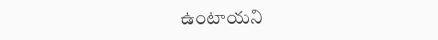ఉంటాయని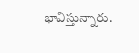భావిస్తున్నారు.